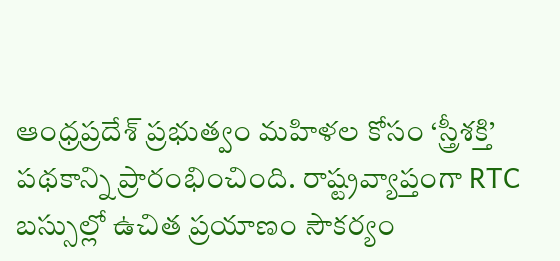ఆంధ్రప్రదేశ్ ప్రభుత్వం మహిళల కోసం ‘స్త్రీశక్తి’ పథకాన్ని ప్రారంభించింది. రాష్ట్రవ్యాప్తంగా RTC బస్సుల్లో ఉచిత ప్రయాణం సౌకర్యం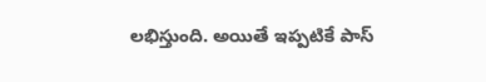లభిస్తుంది. అయితే ఇప్పటికే పాస్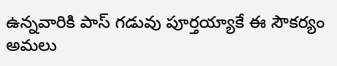ఉన్నవారికి పాస్ గడువు పూర్తయ్యాకే ఈ సౌకర్యం అమలు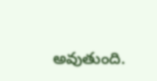అవుతుంది.